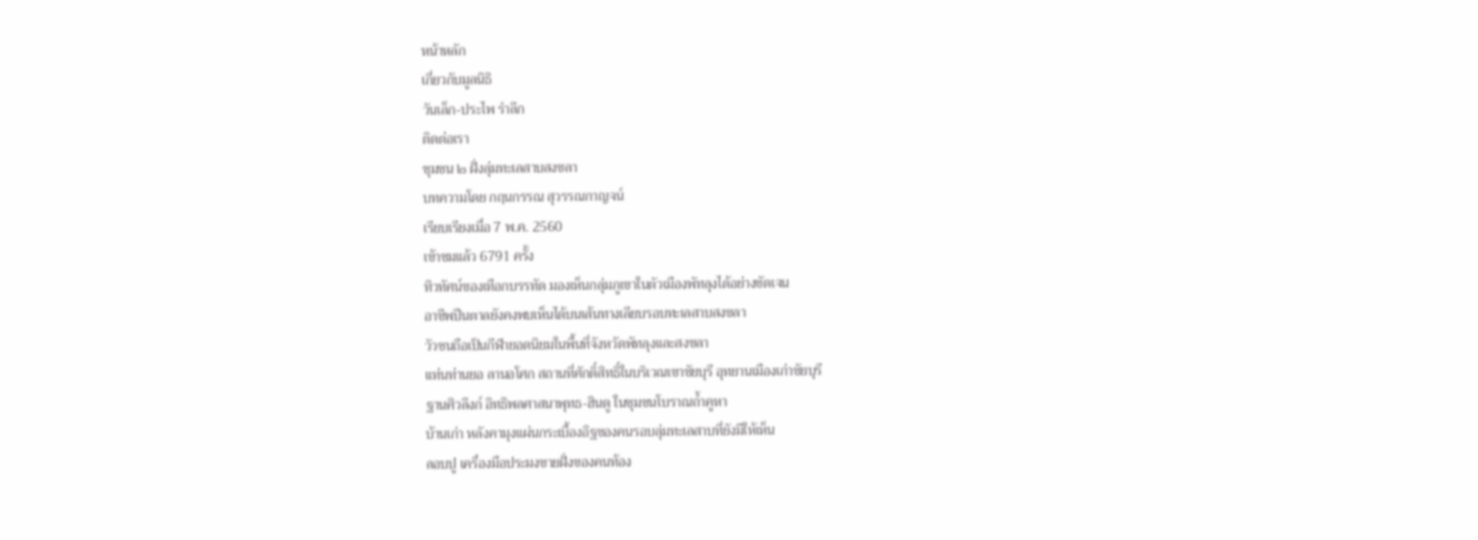หน้าหลัก
เกี่ยวกับมูลนิธิ
วันเล็ก-ประไพ รำลึก
ติดต่อเรา
ชุมชน ๒ ฝั่งลุ่มทะเลสาบสงขลา
บทความโดย กฤนกรรณ สุวรรณกาญจน์
เรียบเรียงเมื่อ 7 พ.ค. 2560
เข้าชมแล้ว 6791 ครั้ง
ทิวทัศน์ของเทือกบรรทัด มองเห็นกลุ่มภูเขาในตัวเมืองพัทลุงได้อย่างชัดเจน
อาชีพปีนตาลยังคงพบเห็นได้บนเส้นทางเลียบรอบทะเลสาบสงขลา
วัวชนถือเป็นกีฬายอดนิยมในพื้นที่จังหวัดพัทลุงและสงขลา
แท่นท่านยอ ลานอโศก สถานที่ศักดิ์สิทธิ์ในบริเวณเขาชัยบุรี อุทยานเมืองเก่าชัยบุรี
ฐานศิวลึงก์ อิทธิพลศาสนาพุทธ-ฮินดู ในชุมชนโบราณถ้ำคูหา
บ้านเก่า หลังคามุงแผ่นกระเบื้องอิฐของคนรอบลุ่มทะเลสาบที่ยังมีให้เห็น
ลอบปู เครื่องมือประมงชายฝั่งของคนท้อง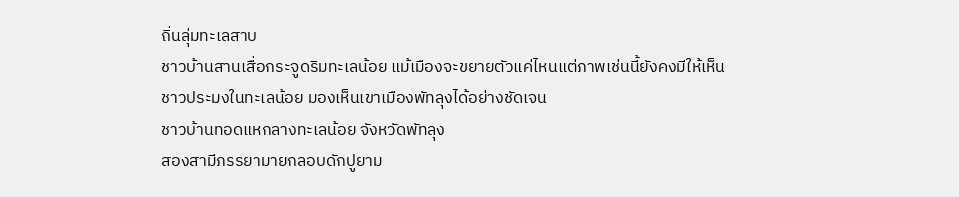ถิ่นลุ่มทะเลสาบ
ชาวบ้านสานเสื่อกระจูดริมทะเลน้อย แม้เมืองจะขยายตัวแค่ไหนแต่ภาพเช่นนี้ยังคงมีให้เห็น
ชาวประมงในทะเลน้อย มองเห็นเขาเมืองพัทลุงได้อย่างชัดเจน
ชาวบ้านทอดแหกลางทะเลน้อย จังหวัดพัทลุง
สองสามีภรรยามายกลอบดักปูยาม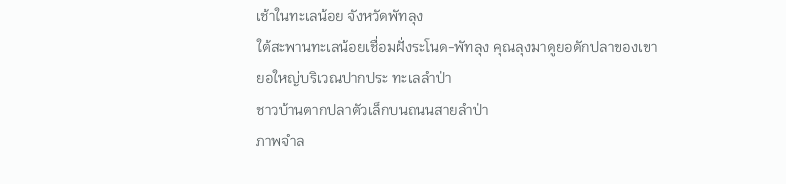เช้าในทะเลน้อย จังหวัดพัทลุง
ใต้สะพานทะเลน้อยเชื่อมฝั่งระโนด-พัทลุง คุณลุงมาดูยอดักปลาของเขา
ยอใหญ่บริเวณปากประ ทะเลลำป่า
ชาวบ้านตากปลาตัวเล็กบนถนนสายลำป่า
ภาพจำล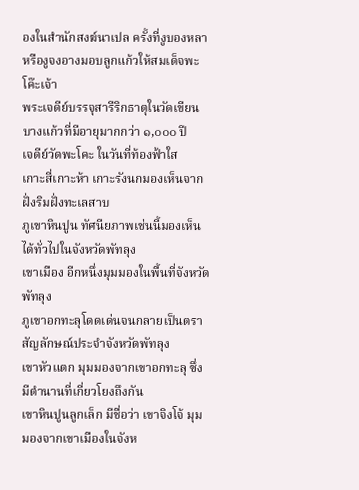องในสำนักสงฆ์นาเปล ครั้งที่งูบองหลาหรืองูจงอางมอบลูกแก้วให้สมเด็จพะโค๊ะเจ้า
พระเจดีย์บรรจุสารีริกธาตุในวัดเขียนบางแก้วที่มีอายุมากกว่า ๑,๐๐๐ ปี
เจดีย์วัดพะโคะ ในวันที่ท้องฟ้าใส
เกาะสี่เกาะห้า เกาะรังนกมองเห็นจากฝั่งริมฝั่งทะเลสาบ
ภูเขาหินปูน ทัศนียภาพเช่นนี้มองเห็นได้ทั่วไปในจังหวัดพัทลุง
เขาเมือง อีกหนึ่งมุมมองในพื้นที่จังหวัดพัทลุง
ภูเขาอกทะลุโดดเด่นจนกลายเป็นตราสัญลักษณ์ประจำจังหวัดพัทลุง
เขาหัวแตก มุมมองจากเขาอกทะลุ ซึ่งมีตำนานที่เกี่ยวโยงถึงกัน
เขาหินปูนลูกเล็ก มีชื่อว่า เขาจิงโจ้ มุมมองจากเขาเมืองในจังห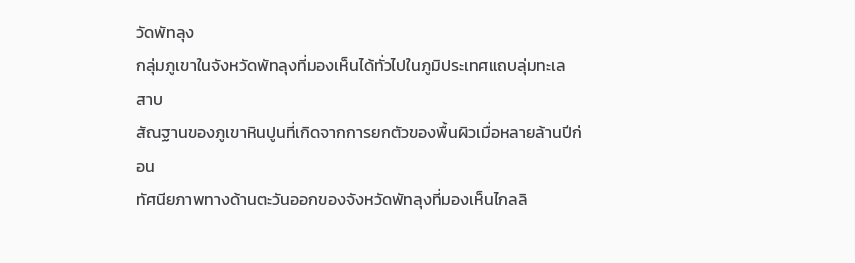วัดพัทลุง
กลุ่มภูเขาในจังหวัดพัทลุงที่มองเห็นได้ทั่วไปในภูมิประเทศแถบลุ่มทะเลสาบ
สัณฐานของภูเขาหินปูนที่เกิดจากการยกตัวของพื้นผิวเมื่อหลายล้านปีก่อน
ทัศนียภาพทางด้านตะวันออกของจังหวัดพัทลุงที่มองเห็นไกลลิ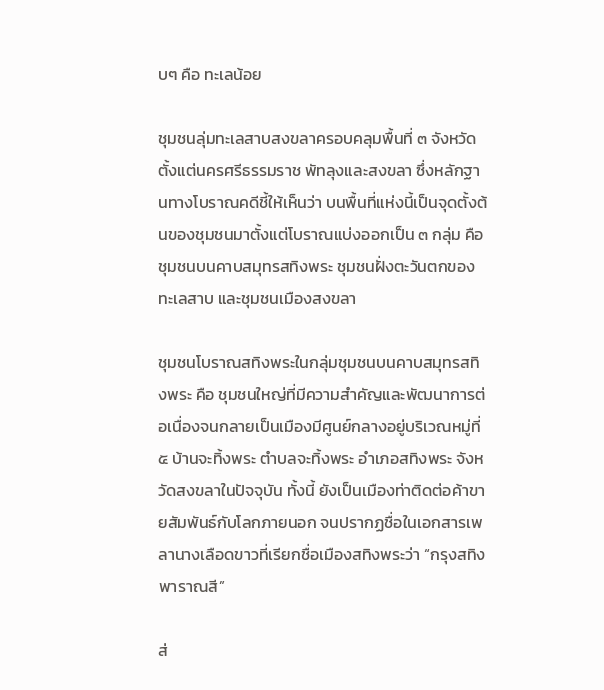บๆ คือ ทะเลน้อย

ชุมชนลุ่มทะเลสาบสงขลาครอบคลุมพื้นที่ ๓ จังหวัด ตั้งแต่นครศรีธรรมราช พัทลุงและสงขลา ซึ่งหลักฐานทางโบราณคดีชี้ให้เห็นว่า บนพื้นที่แห่งนี้เป็นจุดตั้งต้นของชุมชนมาตั้งแต่โบราณแบ่งออกเป็น ๓ กลุ่ม คือ ชุมชนบนคาบสมุทรสทิงพระ ชุมชนฝั่งตะวันตกของทะเลสาบ และชุมชนเมืองสงขลา

ชุมชนโบราณสทิงพระในกลุ่มชุมชนบนคาบสมุทรสทิงพระ คือ ชุมชนใหญ่ที่มีความสำคัญและพัฒนาการต่อเนื่องจนกลายเป็นเมืองมีศูนย์กลางอยู่บริเวณหมู่ที่๕ บ้านจะทิ้งพระ ตำบลจะทิ้งพระ อำเภอสทิงพระ จังหวัดสงขลาในปัจจุบัน ทั้งนี้ ยังเป็นเมืองท่าติดต่อค้าขายสัมพันธ์กับโลกภายนอก จนปรากฏชื่อในเอกสารเพลานางเลือดขาวที่เรียกชื่อเมืองสทิงพระว่า “กรุงสทิงพาราณสี”

ส่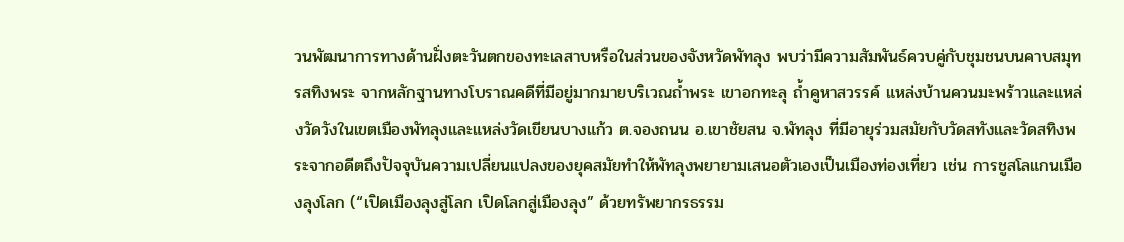วนพัฒนาการทางด้านฝั่งตะวันตกของทะเลสาบหรือในส่วนของจังหวัดพัทลุง พบว่ามีความสัมพันธ์ควบคู่กับชุมชนบนคาบสมุทรสทิงพระ จากหลักฐานทางโบราณคดีที่มีอยู่มากมายบริเวณถ้ำพระ เขาอกทะลุ ถ้ำคูหาสวรรค์ แหล่งบ้านควนมะพร้าวและแหล่งวัดวังในเขตเมืองพัทลุงและแหล่งวัดเขียนบางแก้ว ต.จองถนน อ.เขาชัยสน จ.พัทลุง ที่มีอายุร่วมสมัยกับวัดสทังและวัดสทิงพระจากอดีตถึงปัจจุบันความเปลี่ยนแปลงของยุคสมัยทำให้พัทลุงพยายามเสนอตัวเองเป็นเมืองท่องเที่ยว เช่น การชูสโลแกนเมืองลุงโลก (“เปิดเมืองลุงสู่โลก เปิดโลกสู่เมืองลุง” ด้วยทรัพยากรธรรม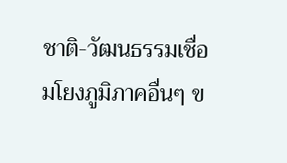ชาติ-วัฒนธรรมเชื่อมโยงภูมิภาคอื่นๆ ข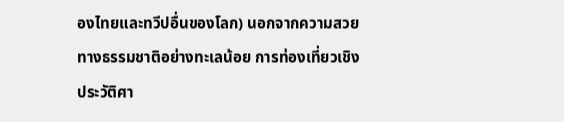องไทยและทวีปอื่นของโลก) นอกจากความสวยทางธรรมชาติอย่างทะเลน้อย การท่องเที่ยวเชิงประวัติศา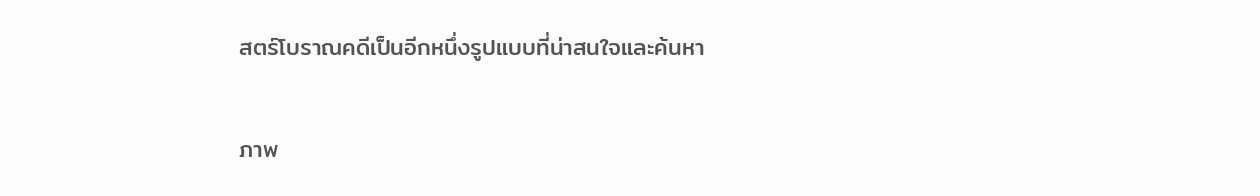สตร์โบราณคดีเป็นอีกหนึ่งรูปแบบที่น่าสนใจและค้นหา

ภาพ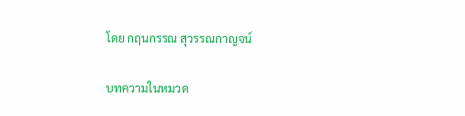โดย กฤนกรรณ สุวรรณกาญจน์

บทความในหมวด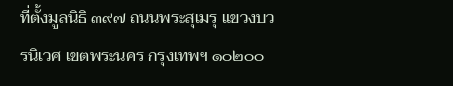ที่ตั้งมูลนิธิ ๓๙๗ ถนนพระสุเมรุ แขวงบวรนิเวศ เขตพระนคร กรุงเทพฯ ๑๐๒๐๐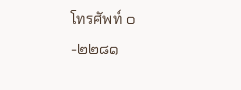โทรศัพท์ ๐-๒๒๘๑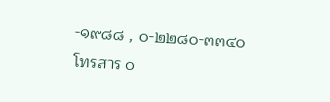-๑๙๘๘ , ๐-๒๒๘๐-๓๓๔๐ โทรสาร ๐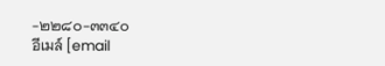-๒๒๘๐-๓๓๔๐
อีเมล์ [email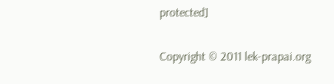protected]

Copyright © 2011 lek-prapai.org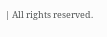| All rights reserved.